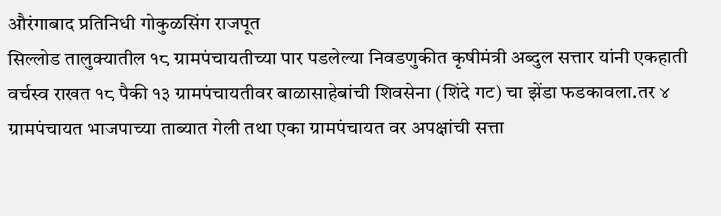औरंगाबाद प्रतिनिधी गोकुळसिंग राजपूत
सिल्लोड तालुक्यातील १८ ग्रामपंचायतीच्या पार पडलेल्या निवडणुकीत कृषीमंत्री अब्दुल सत्तार यांनी एकहाती वर्चस्व राखत १८ पैकी १३ ग्रामपंचायतीवर बाळासाहेबांची शिवसेना (शिंदे गट) चा झेंडा फडकावला.तर ४ ग्रामपंचायत भाजपाच्या ताब्यात गेली तथा एका ग्रामपंचायत वर अपक्षांची सत्ता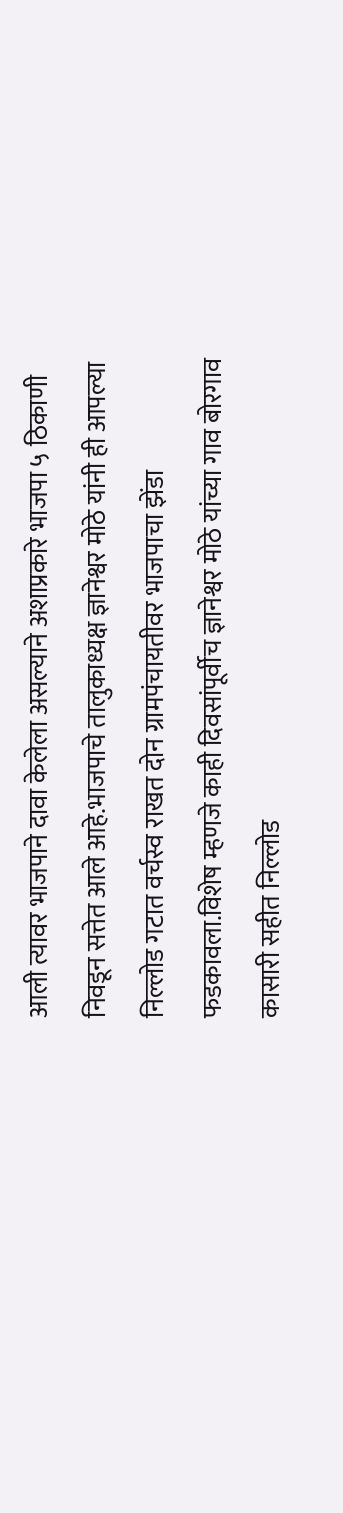आली त्यावर भाजपाने दावा केलेला असल्याने अशाप्रकारे भाजपा ५ ठिकाणी निवडून सत्तेत आले आहे.भाजपाचे तालुकाध्यक्ष ज्ञानेश्वर मोठे यांनी ही आपल्या निल्लोड गटात वर्चस्व राखत दोन ग्रामपंचायतीवर भाजपाचा झेंडा फडकावला.विशेष म्हणजे काही दिवसांपूर्वीच ज्ञानेश्वर मोठे यांच्या गाव बोरगाव कासारी सहीत निल्लोड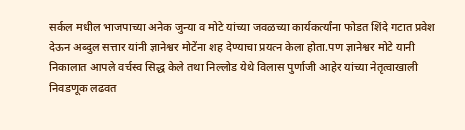सर्कल मधील भाजपाच्या अनेक जुन्या व मोटे यांच्या जवळच्या कार्यकर्त्यांना फोडत शिंदे गटात प्रवेश देऊन अब्दुल सत्तार यांनी ज्ञानेश्वर मोटेंना शह देण्याचा प्रयत्न केला होता.पण ज्ञानेश्वर मोटे यानी निकालात आपले वर्चस्व सिद्ध केले तथा निल्लोड येथे विलास पुर्णाजी आहेर यांच्या नेतृत्वाखाली निवडणूक लढवत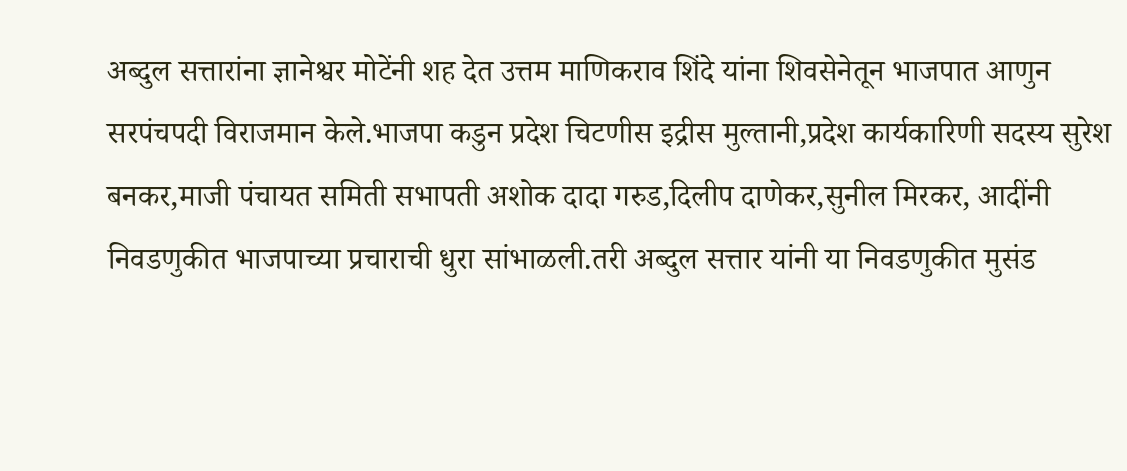अब्दुल सत्तारांना ज्ञानेश्वर मोटेंनी शह देत उत्तम माणिकराव शिंदे यांना शिवसेनेतून भाजपात आणुन सरपंचपदी विराजमान केले.भाजपा कडुन प्रदेश चिटणीस इद्रीस मुल्तानी,प्रदेश कार्यकारिणी सदस्य सुरेश बनकर,माजी पंचायत समिती सभापती अशोक दादा गरुड,दिलीप दाणेकर,सुनील मिरकर, आदींनी निवडणुकीत भाजपाच्या प्रचाराची धुरा सांभाळली.तरी अब्दुल सत्तार यांनी या निवडणुकीत मुसंड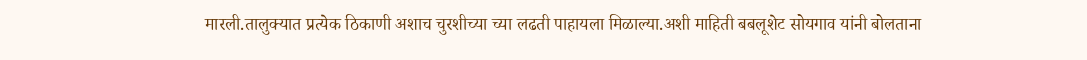मारली.तालुक्यात प्रत्येक ठिकाणी अशाच चुरशीच्या च्या लढती पाहायला मिळाल्या.अशी माहिती बबलूशेट सोयगाव यांनी बोलताना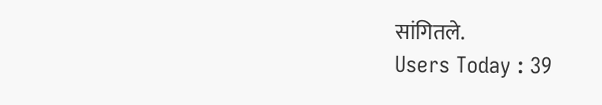सांगितले.
Users Today : 39